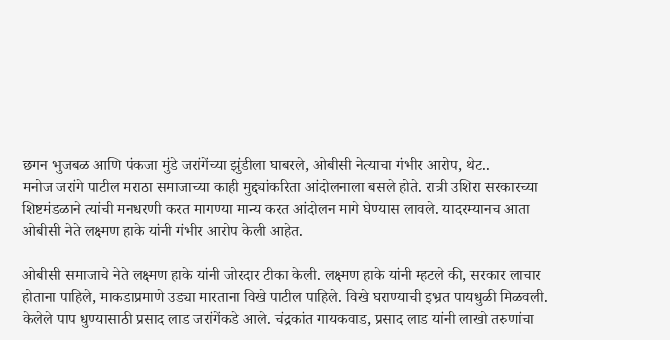छगन भुजबळ आणि पंकजा मुंडे जरांगेंच्या झुंडीला घाबरले, ओबीसी नेत्याचा गंभीर आरोप, थेट..
मनोज जरांगे पाटील मराठा समाजाच्या काही मुद्द्यांकरिता आंदोलनाला बसले होते. रात्री उशिरा सरकारच्या शिष्टमंडळाने त्यांची मनधरणी करत मागण्या मान्य करत आंदोलन मागे घेण्यास लावले. यादरम्यानच आता ओबीसी नेते लक्ष्मण हाके यांनी गंभीर आरोप केली आहेत.

ओबीसी समाजाचे नेते लक्ष्मण हाके यांनी जोरदार टीका केली. लक्ष्मण हाके यांनी म्हटले की, सरकार लाचार होताना पाहिले, माकडाप्रमाणे उड्या मारताना विखे पाटील पाहिले. विखे घराण्याची इभ्रत पायधुळी मिळवली. केलेले पाप धुण्यासाठी प्रसाद लाड जरांगेंकडे आले. चंद्रकांत गायकवाड, प्रसाद लाड यांनी लाखो तरुणांचा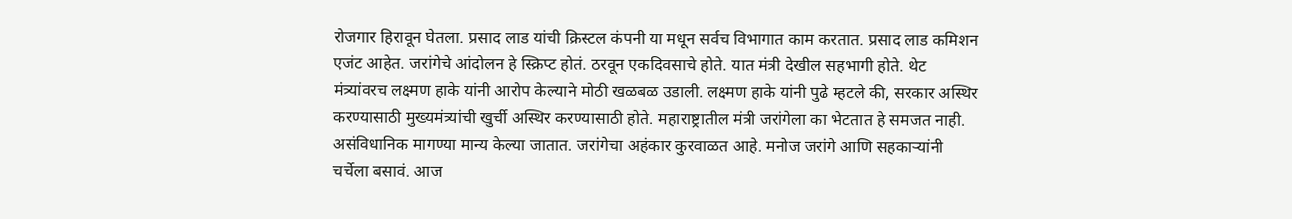रोजगार हिरावून घेतला. प्रसाद लाड यांची क्रिस्टल कंपनी या मधून सर्वच विभागात काम करतात. प्रसाद लाड कमिशन एजंट आहेत. जरांगेचे आंदोलन हे स्क्रिप्ट होतं. ठरवून एकदिवसाचे होते. यात मंत्री देखील सहभागी होते. थेट मंत्र्यांवरच लक्ष्मण हाके यांनी आरोप केल्याने मोठी खळबळ उडाली. लक्ष्मण हाके यांनी पुढे म्हटले की, सरकार अस्थिर करण्यासाठी मुख्यमंत्र्यांची खुर्ची अस्थिर करण्यासाठी होते. महाराष्ट्रातील मंत्री जरांगेला का भेटतात हे समजत नाही.
असंविधानिक मागण्या मान्य केल्या जातात. जरांगेचा अहंकार कुरवाळत आहे. मनोज जरांगे आणि सहकाऱ्यांनी चर्चेला बसावं. आज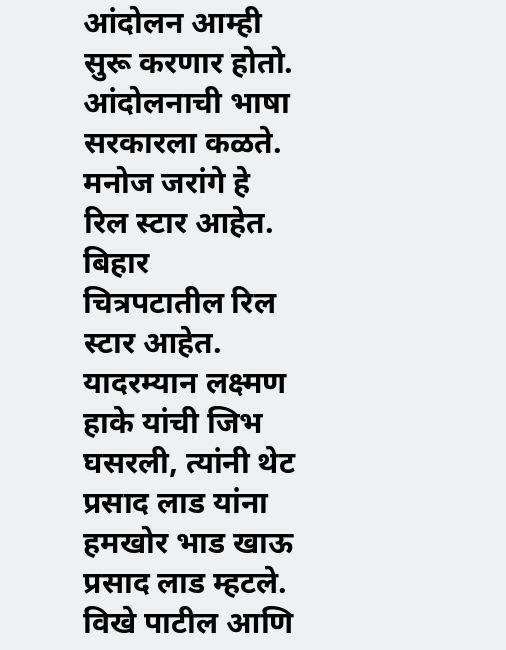आंदोलन आम्ही सुरू करणार होतो. आंदोलनाची भाषा सरकारला कळते. मनोज जरांगे हे रिल स्टार आहेत. बिहार चित्रपटातील रिल स्टार आहेत. यादरम्यान लक्ष्मण हाके यांची जिभ घसरली, त्यांनी थेट प्रसाद लाड यांना हमखोर भाड खाऊ प्रसाद लाड म्हटले.
विखे पाटील आणि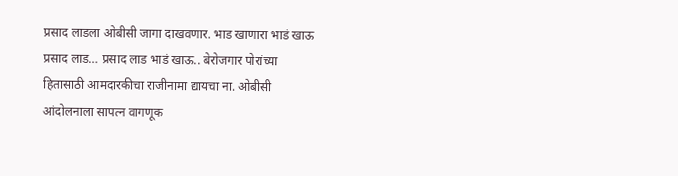प्रसाद लाडला ओबीसी जागा दाखवणार. भाड खाणारा भाडं खाऊ प्रसाद लाड… प्रसाद लाड भाडं खाऊ.. बेरोजगार पोरांच्या हितासाठी आमदारकीचा राजीनामा द्यायचा ना. ओबीसी आंदोलनाला सापत्न वागणूक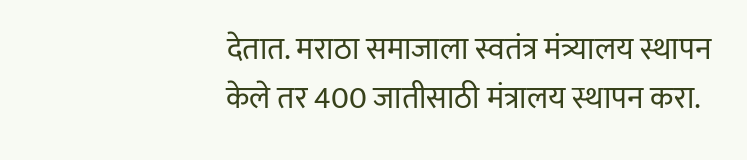देतात. मराठा समाजाला स्वतंत्र मंत्र्यालय स्थापन केले तर 400 जातीसाठी मंत्रालय स्थापन करा.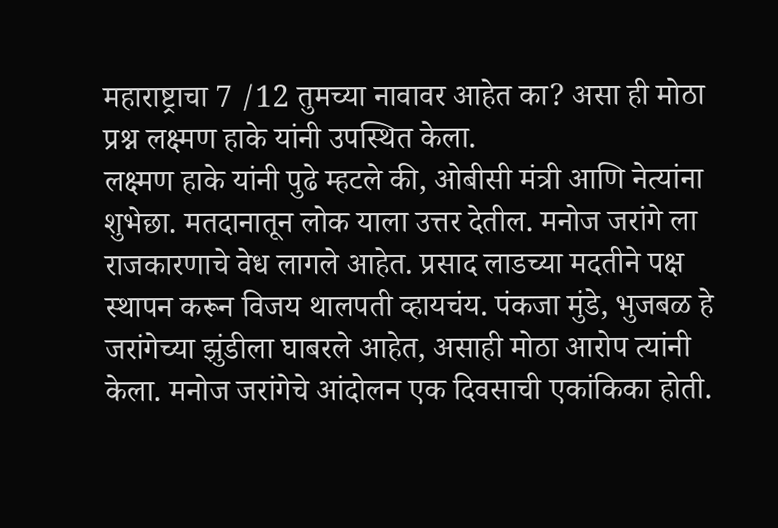महाराष्ट्राचा 7 /12 तुमच्या नावावर आहेत का? असा ही मोठा प्रश्न लक्ष्मण हाके यांनी उपस्थित केला.
लक्ष्मण हाके यांनी पुढे म्हटले की, ओबीसी मंत्री आणि नेत्यांना शुभेछा. मतदानातून लोक याला उत्तर देतील. मनोज जरांगे ला राजकारणाचे वेध लागले आहेत. प्रसाद लाडच्या मदतीने पक्ष स्थापन करून विजय थालपती व्हायचंय. पंकजा मुंडे, भुजबळ हे जरांगेच्या झुंडीला घाबरले आहेत, असाही मोठा आरोप त्यांनी केला. मनोज जरांगेचे आंदोलन एक दिवसाची एकांकिका होती.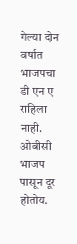गेल्या दोन वर्षात भाजपचा डी एन ए राहिला नाही. ओबीसी भाजप पासून दूर होतोय.